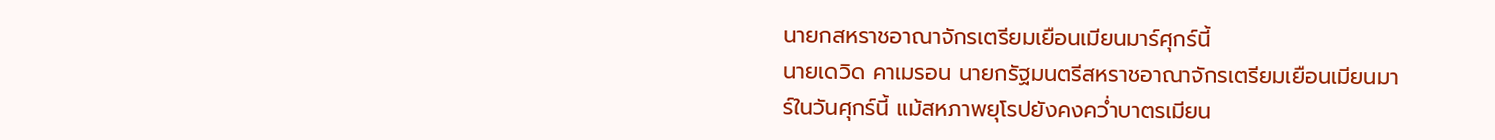นายกสหราชอาณาจักรเตรียมเยือนเมียนมาร์ศุกร์นี้
นายเดวิด คาเมรอน นายกรัฐมนตรีสหราชอาณาจักรเตรียมเยือนเมียนมาร์ในวันศุกร์นี้ แม้สหภาพยุโรปยังคงคว่ำบาตรเมียน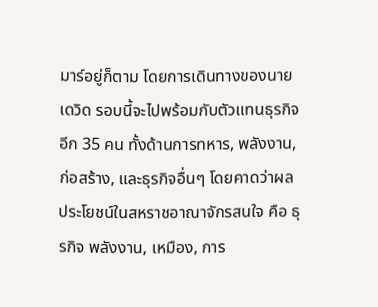มาร์อยู่ก็ตาม โดยการเดินทางของนายเดวิด รอบนี้จะไปพร้อมกับตัวแทนธุรกิจอีก 35 คน ทั้งด้านการทหาร, พลังงาน, ก่อสร้าง, และธุรกิจอื่นๆ โดยคาดว่าผลประโยชน์ในสหราชอาณาจักรสนใจ คือ ธุรกิจ พลังงาน, เหมือง, การ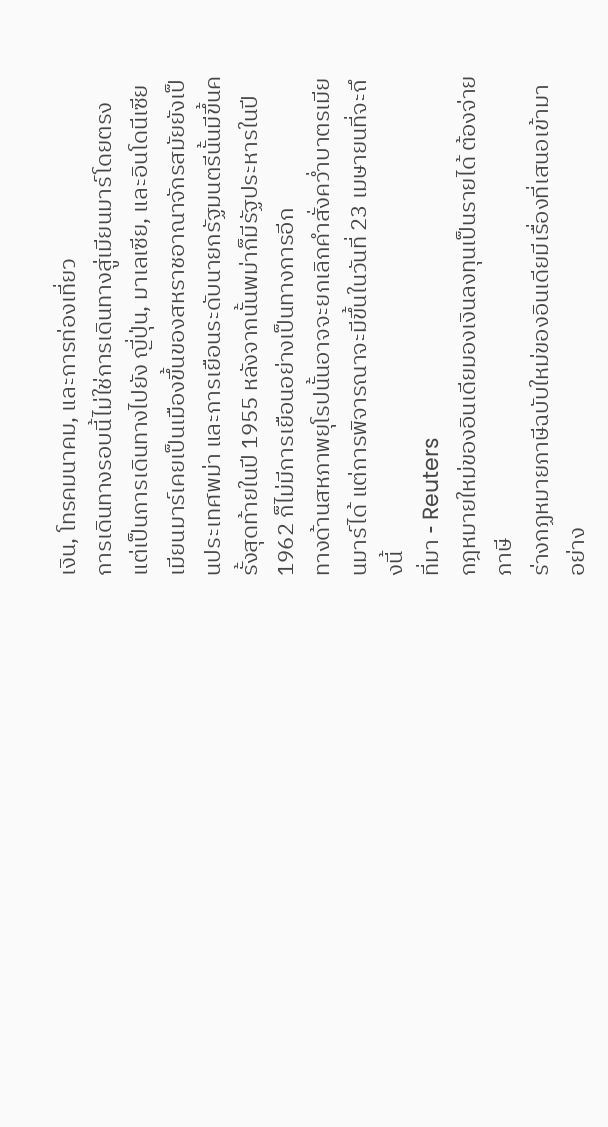เงิน, โทรคมนาคม, และการท่องเที่ยว
การเดินทางรอบนี้ไม่ใช่การเดินทางสู่เมียนมาร์โดยตรง แต่เป็นการเดินทางไปยัง ญี่ปุ่น, มาเลเซีย, และอินโดนีเซีย
เมียนมาร์เคยเป็นเมืองขึ้นของสหราชอาณาจักรสมัยยังเป็นประเทศพม่า และการเยือนระดับนายกรัฐมนตรีนั้นมีขึ้นครั้งสุดท้ายในปี 1955 หลังจากนั้นพม่าก็มีรัฐประหารในปี 1962 ก็ไม่มีการเยือนอย่างเป็นทางการอีก
ทางด้านสหภาพยุโรปนั้นอาจจะยกเลิกคำสั่งคว่ำบาตรเมียนมาร์ได้ แต่การพิจารณาจะมีขึ้นในวันที่ 23 เมษายนที่จะถึงนี้
ที่มา - Reuters
กฎหมายใหม่ของอินเดียมองเงินลงทุนเป็นรายได้ ต้องจ่ายภาษี
ร่างกฏหมายภาษีฉบับใหม่ของอินเดียมีเรื่องที่เสนอเข้ามาอย่าง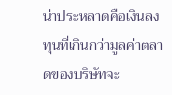น่าประหลาดคือเงินลงทุนที่เกินกว่ามูลค่าตลาดของบริษัทจะ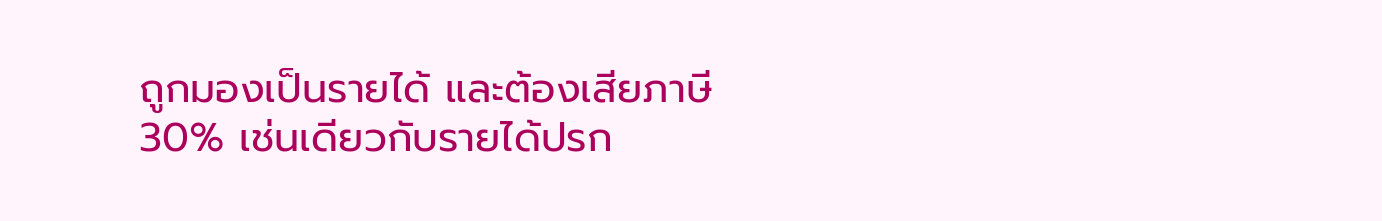ถูกมองเป็นรายได้ และต้องเสียภาษี 30% เช่นเดียวกับรายได้ปรก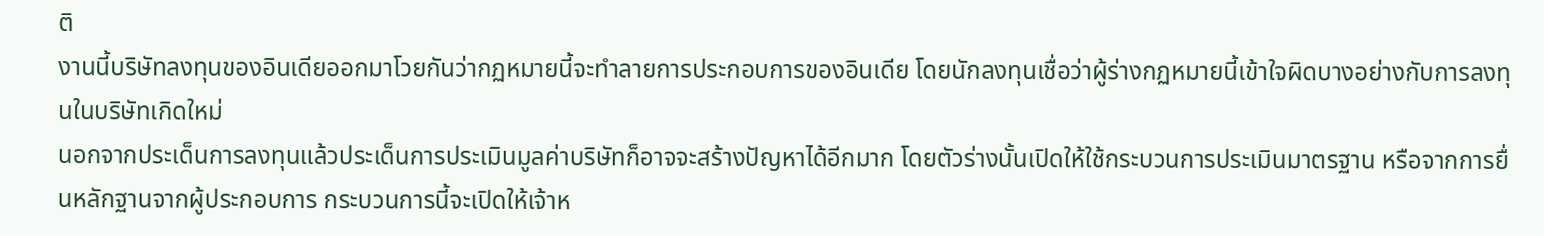ติ
งานนี้บริษัทลงทุนของอินเดียออกมาโวยกันว่ากฏหมายนี้จะทำลายการประกอบการของอินเดีย โดยนักลงทุนเชื่อว่าผู้ร่างกฏหมายนี้เข้าใจผิดบางอย่างกับการลงทุนในบริษัทเกิดใหม่
นอกจากประเด็นการลงทุนแล้วประเด็นการประเมินมูลค่าบริษัทก็อาจจะสร้างปัญหาได้อีกมาก โดยตัวร่างนั้นเปิดให้ใช้กระบวนการประเมินมาตรฐาน หรือจากการยื่นหลักฐานจากผู้ประกอบการ กระบวนการนี้จะเปิดให้เจ้าห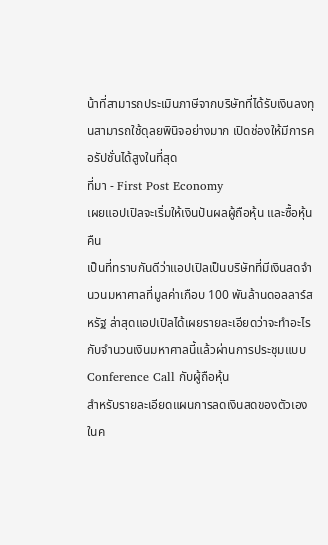น้าที่สามารถประเมินภาษีจากบริษัทที่ได้รับเงินลงทุนสามารถใช้ดุลยพินิจอย่างมาก เปิดช่องให้มีการคอรัปชั่นได้สูงในที่สุด
ที่มา - First Post Economy
เผยแอปเปิลจะเริ่มให้เงินปันผลผู้ถือหุ้น และซื้อหุ้นคืน
เป็นที่ทราบกันดีว่าแอปเปิลเป็นบริษัทที่มีเงินสดจำนวนมหาศาลที่มูลค่าเกือบ 100 พันล้านดอลลาร์สหรัฐ ล่าสุดแอปเปิลได้เผยรายละเอียดว่าจะทำอะไรกับจำนวนเงินมหาศาลนี้แล้วผ่านการประชุมแบบ Conference Call กับผู้ถือหุ้น
สำหรับรายละเอียดแผนการลดเงินสดของตัวเองในค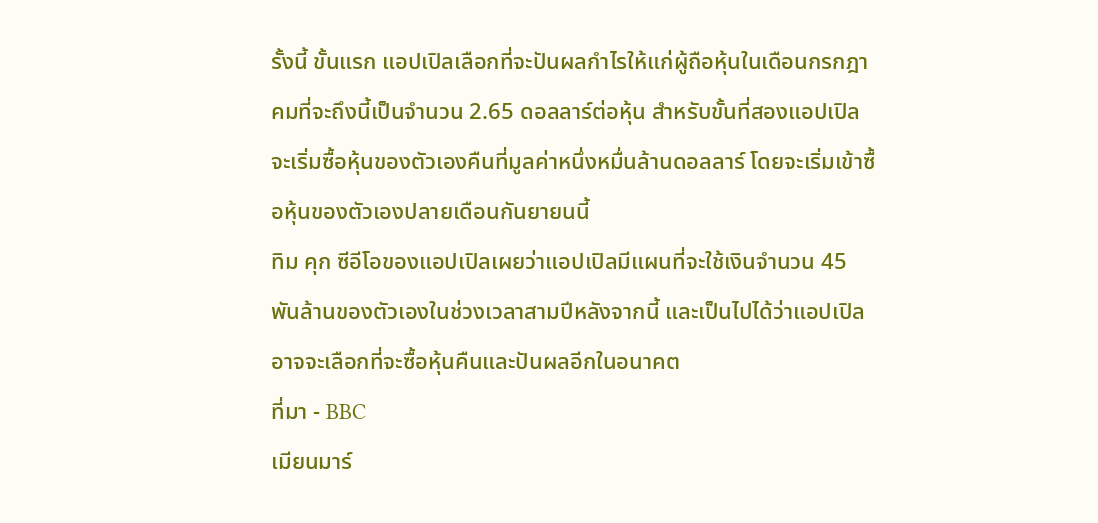รั้งนี้ ขั้นแรก แอปเปิลเลือกที่จะปันผลกำไรให้แก่ผู้ถือหุ้นในเดือนกรกฎาคมที่จะถึงนี้เป็นจำนวน 2.65 ดอลลาร์ต่อหุ้น สำหรับขั้นที่สองแอปเปิลจะเริ่มซื้อหุ้นของตัวเองคืนที่มูลค่าหนึ่งหมื่นล้านดอลลาร์ โดยจะเริ่มเข้าซื้อหุ้นของตัวเองปลายเดือนกันยายนนี้
ทิม คุก ซีอีโอของแอปเปิลเผยว่าแอปเปิลมีแผนที่จะใช้เงินจำนวน 45 พันล้านของตัวเองในช่วงเวลาสามปีหลังจากนี้ และเป็นไปได้ว่าแอปเปิลอาจจะเลือกที่จะซื้อหุ้นคืนและปันผลอีกในอนาคต
ที่มา - BBC
เมียนมาร์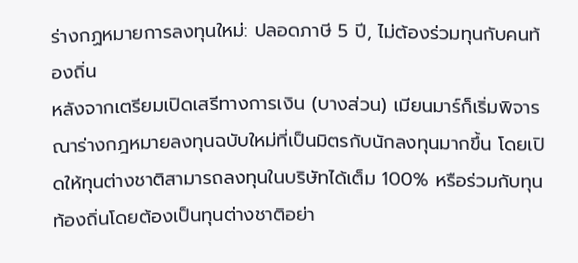ร่างกฏหมายการลงทุนใหม่: ปลอดภาษี 5 ปี, ไม่ต้องร่วมทุนกับคนท้องถิ่น
หลังจากเตรียมเปิดเสรีทางการเงิน (บางส่วน) เมียนมาร์ก็เริ่มพิจารณาร่างกฎหมายลงทุนฉบับใหม่ที่เป็นมิตรกับนักลงทุนมากขึ้น โดยเปิดให้ทุนต่างชาติสามารถลงทุนในบริษัทได้เต็ม 100% หรือร่วมกับทุนท้องถิ่นโดยต้องเป็นทุนต่างชาติอย่า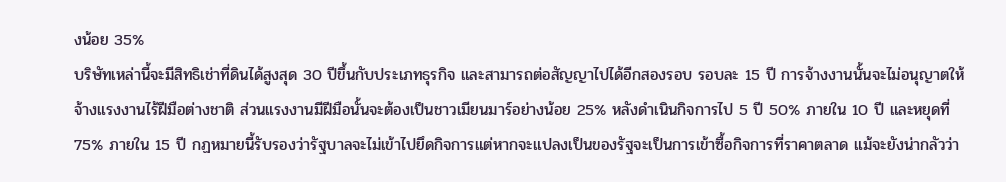งน้อย 35%
บริษัทเหล่านี้จะมีสิทธิเช่าที่ดินได้สูงสุด 30 ปีขึ้นกับประเภทธุรกิจ และสามารถต่อสัญญาไปได้อีกสองรอบ รอบละ 15 ปี การจ้างงานนั้นจะไม่อนุญาตให้จ้างแรงงานไร้ฝีมือต่างชาติ ส่วนแรงงานมีฝีมือนั้นจะต้องเป็นชาวเมียนมาร์อย่างน้อย 25% หลังดำเนินกิจการไป 5 ปี 50% ภายใน 10 ปี และหยุดที่ 75% ภายใน 15 ปี กฏหมายนี้รับรองว่ารัฐบาลจะไม่เข้าไปยึดกิจการแต่หากจะแปลงเป็นของรัฐจะเป็นการเข้าซื้อกิจการที่ราคาตลาด แม้จะยังน่ากลัวว่า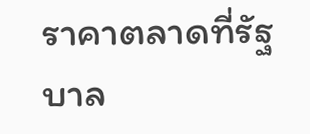ราคาตลาดที่รัฐบาล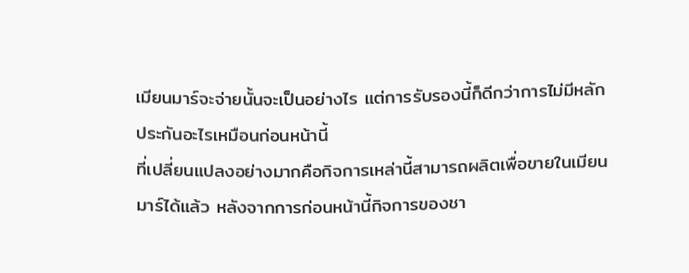เมียนมาร์จะจ่ายนั้นจะเป็นอย่างไร แต่การรับรองนี้ก็ดีกว่าการไม่มีหลักประกันอะไรเหมือนก่อนหน้านี้
ที่เปลี่ยนแปลงอย่างมากคือกิจการเหล่านี้สามารถผลิตเพื่อขายในเมียนมาร์ได้แล้ว หลังจากการก่อนหน้านี้กิจการของชา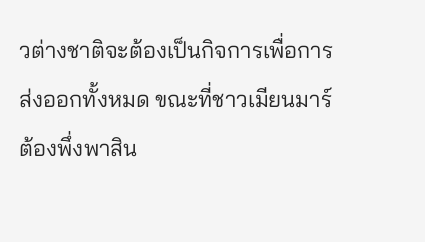วต่างชาติจะต้องเป็นกิจการเพื่อการส่งออกทั้งหมด ขณะที่ชาวเมียนมาร์ต้องพึ่งพาสิน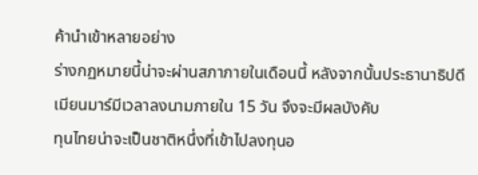ค้านำเข้าหลายอย่าง
ร่างกฏหมายนี้น่าจะผ่านสภาภายในเดือนนี้ หลังจากนั้นประธานาธิปดีเมียนมาร์มีเวลาลงนามภายใน 15 วัน จึงจะมีผลบังคับ
ทุนไทยน่าจะเป็นชาติหนึ่งที่เข้าไปลงทุนอ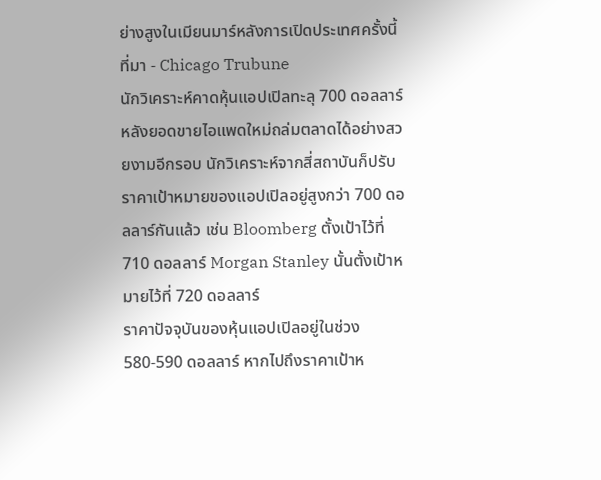ย่างสูงในเมียนมาร์หลังการเปิดประเทศครั้งนี้
ที่มา - Chicago Trubune
นักวิเคราะห์คาดหุ้นแอปเปิลทะลุ 700 ดอลลาร์
หลังยอดขายไอแพดใหม่ถล่มตลาดได้อย่างสวยงามอีกรอบ นักวิเคราะห์จากสี่สถาบันก็ปรับราคาเป้าหมายของแอปเปิลอยู่สูงกว่า 700 ดอลลาร์กันแล้ว เช่น Bloomberg ตั้งเป้าไว้ที่ 710 ดอลลาร์ Morgan Stanley นั้นตั้งเป้าหมายไว้ที่ 720 ดอลลาร์
ราคาปัจจุบันของหุ้นแอปเปิลอยู่ในช่วง 580-590 ดอลลาร์ หากไปถึงราคาเป้าห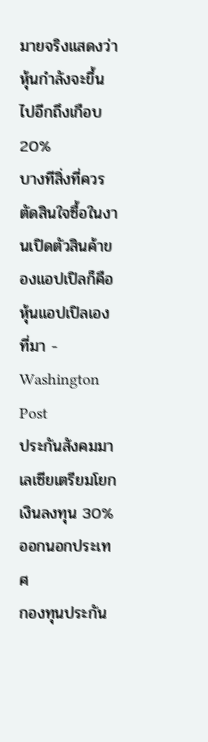มายจริงแสดงว่าหุ้นกำลังจะขึ้นไปอีกถึงเกือบ 20%
บางทีสิ่งที่ควรตัดสินใจซื้อในงานเปิดตัวสินค้าของแอปเปิลก็คือหุ้นแอปเปิลเอง
ที่มา - Washington Post
ประกันสังคมมาเลเซียเตรียมโยกเงินลงทุน 30% ออกนอกประเทศ
กองทุนประกัน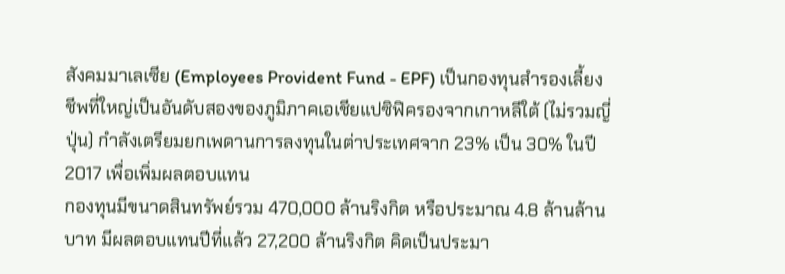สังคมมาเลเซีย (Employees Provident Fund - EPF) เป็นกองทุนสำรองเลี้ยงชีพที่ใหญ่เป็นอันดับสองของภูมิภาคเอเชียแปซิฟิครองจากเกาหลีใต้ (ไม่รวมญี่ปุ่น) กำลังเตรียมยกเพดานการลงทุนในต่าประเทศจาก 23% เป็น 30% ในปี 2017 เพื่อเพิ่มผลตอบแทน
กองทุนมีขนาดสินทรัพย์รวม 470,000 ล้านริงกิต หรือประมาณ 4.8 ล้านล้านบาท มีผลตอบแทนปีที่แล้ว 27,200 ล้านริงกิต คิดเป็นประมา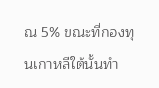ณ 5% ขณะที่กองทุนเกาหลีใต้นั้นทำ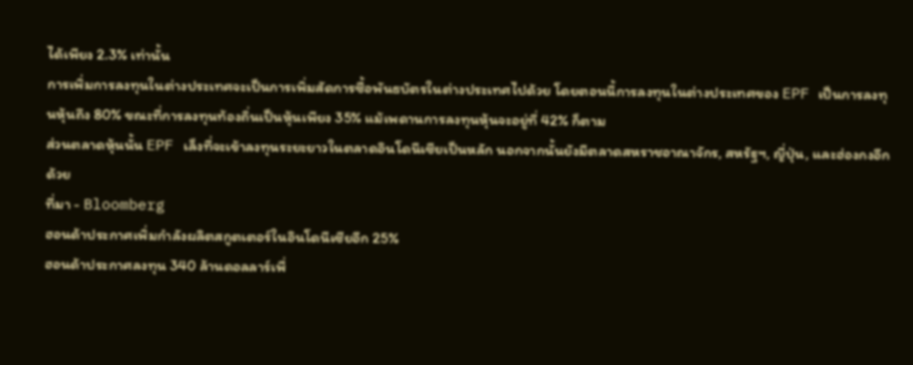ได้เพียง 2.3% เท่านั้น
การเพิ่มการลงทุนในต่างประเทศจะเป็นการเพิ่มสัดการซื้อพันธบัตรในต่างประเทศไปด้วย โดยตอนนี้การลงทุนในต่างประเทศของ EPF เป็นการลงทุนหุ้นถึง 80% ขณะที่การลงทุนท้องถิ่นเป็นหุ้นเพียง 35% แม้เพดานการลงทุนหุ้นจะอยู่ที่ 42% ก็ตาม
ส่วนตลาดหุ้นนั้น EPF เล็งที่จะเข้าลงทุนระยะยาวในตลาดอินโดนีเซียเป็นหลัก นอกจากนั้นยังมีตลาดสหราชอาณาจักร, สหรัฐฯ, ญี่ปุ่น, และฮ่องกงอีกด้วย
ที่มา - Bloomberg
ฮอนด้าประกาศเพิ่มกำลังผลิตสกูตเตอร์ในอินโดนีเซียอีก 25%
ฮอนด้าประกาศลงทุน 340 ล้านดอลลาร์เพื่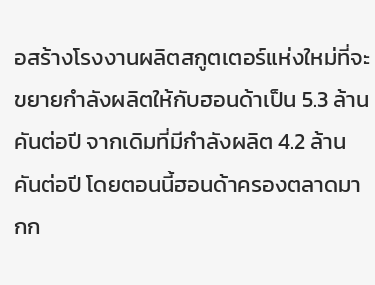อสร้างโรงงานผลิตสกูตเตอร์แห่งใหม่ที่จะขยายกำลังผลิตให้กับฮอนด้าเป็น 5.3 ล้านคันต่อปี จากเดิมที่มีกำลังผลิต 4.2 ล้านคันต่อปี โดยตอนนี้ฮอนด้าครองตลาดมากก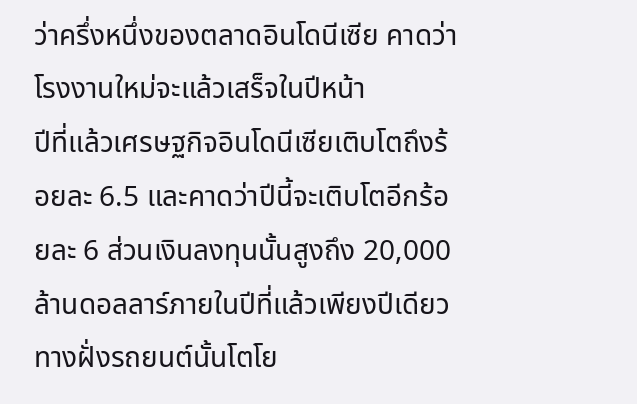ว่าครึ่งหนึ่งของตลาดอินโดนีเซีย คาดว่าโรงงานใหม่จะแล้วเสร็จในปีหน้า
ปีที่แล้วเศรษฐกิจอินโดนีเซียเติบโตถึงร้อยละ 6.5 และคาดว่าปีนี้จะเติบโตอีกร้อยละ 6 ส่วนเงินลงทุนนั้นสูงถึง 20,000 ล้านดอลลาร์ภายในปีที่แล้วเพียงปีเดียว
ทางฝั่งรถยนต์นั้นโตโย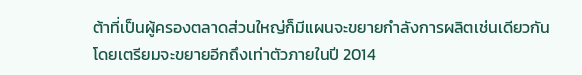ต้าที่เป็นผู้ครองตลาดส่วนใหญ่ก็มีแผนจะขยายกำลังการผลิตเช่นเดียวกัน โดยเตรียมจะขยายอีกถึงเท่าตัวภายในปี 2014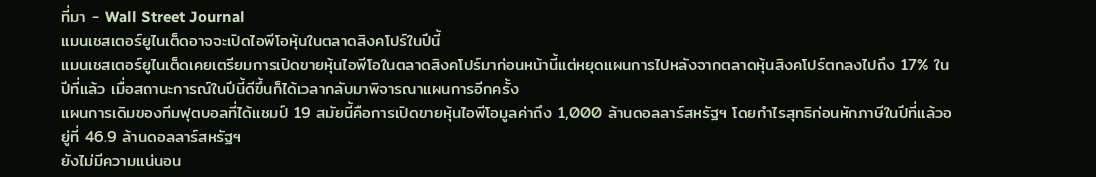ที่มา - Wall Street Journal
แมนเชสเตอร์ยูไนเต็ดอาจจะเปิดไอพีโอหุ้นในตลาดสิงคโปร์ในปีนี้
แมนเชสเตอร์ยูไนเต็ดเคยเตรียมการเปิดขายหุ้นไอพีโอในตลาดสิงคโปร์มาก่อนหน้านี้แต่หยุดแผนการไปหลังจากตลาดหุ้นสิงคโปร์ตกลงไปถึง 17% ในปีที่แล้ว เมื่อสถานะการณ์ในปีนี้ดีขึ้นก็ได้เวลากลับมาพิจารณาแผนการอีกครั้ง
แผนการเดิมของทีมฟุตบอลที่ได้แชมป์ 19 สมัยนี้คือการเปิดขายหุ้นไอพีโอมูลค่าถึง 1,000 ล้านดอลลาร์สหรัฐฯ โดยกำไรสุทธิก่อนหักภาษีในปีที่แล้วอยู่ที่ 46.9 ล้านดอลลาร์สหรัฐฯ
ยังไม่มีความแน่นอน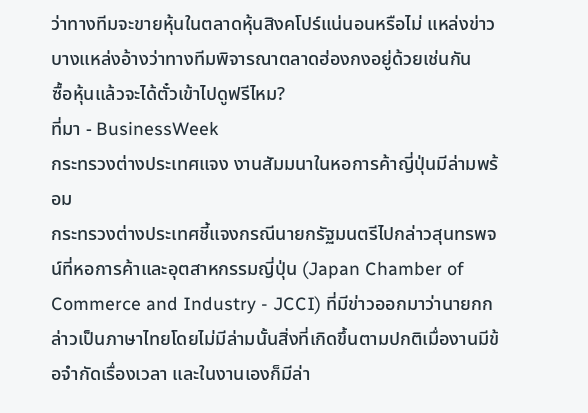ว่าทางทีมจะขายหุ้นในตลาดหุ้นสิงคโปร์แน่นอนหรือไม่ แหล่งข่าวบางแหล่งอ้างว่าทางทีมพิจารณาตลาดฮ่องกงอยู่ด้วยเช่นกัน
ซื้อหุ้นแล้วจะได้ตั๋วเข้าไปดูฟรีไหม?
ที่มา - BusinessWeek
กระทรวงต่างประเทศแจง งานสัมมนาในหอการค้าญี่ปุ่นมีล่ามพร้อม
กระทรวงต่างประเทศชี้แจงกรณีนายกรัฐมนตรีไปกล่าวสุนทรพจน์ที่หอการค้าและอุตสาหกรรมญี่ปุ่น (Japan Chamber of Commerce and Industry - JCCI) ที่มีข่าวออกมาว่านายกกล่าวเป็นภาษาไทยโดยไม่มีล่ามนั้นสิ่งที่เกิดขึ้นตามปกติเมื่องานมีข้อจำกัดเรื่องเวลา และในงานเองก็มีล่า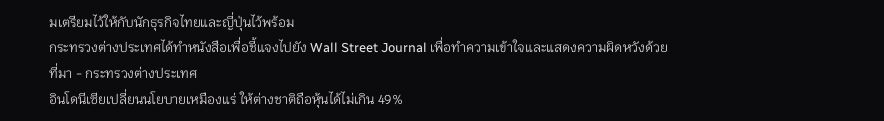มเตรียมไว้ให้กับนักธุรกิจไทยและญี่ปุ่นไว้พร้อม
กระทรวงต่างประเทศได้ทำหนังสือเพื่อชี้แจงไปยัง Wall Street Journal เพื่อทำความเข้าใจและแสดงความผิดหวังด้วย
ที่มา - กระทรวงต่างประเทศ
อินโดนีเซียเปลี่ยนนโยบายเหมืองแร่ ให้ต่างชาติถือหุ้นได้ไม่เกิน 49%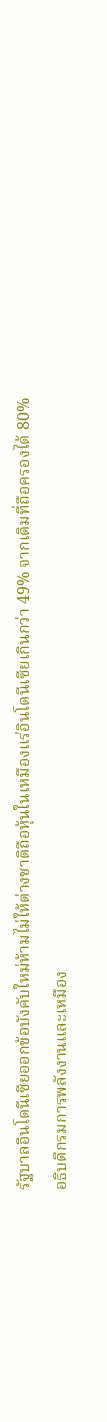รัฐบาลอินโดนีเซียออกข้อบังคับใหม่ห้ามไม่ให้ต่างชาติถือหุ้นในเหมืองแร่อินโดนีเซียเกินกว่า 49% จากเดิมที่ถือครองได้ 80%
อธิบดีกรมการพลังงานและเหมือง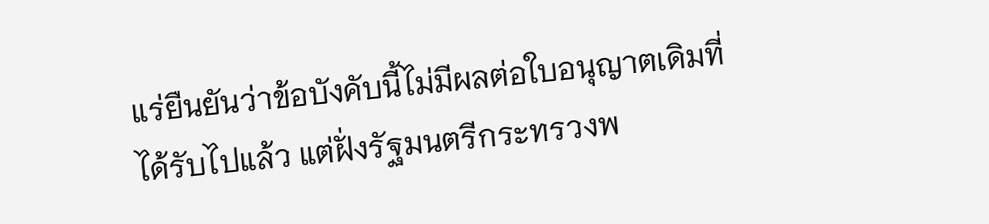แร่ยืนยันว่าข้อบังคับนี้ไม่มีผลต่อใบอนุญาตเดิมที่ได้รับไปแล้ว แต่ฝั่งรัฐมนตรีกระทรวงพ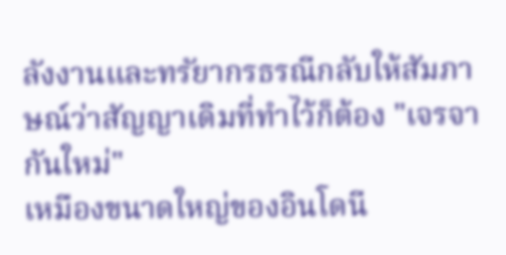ลังงานและทรัยากรธรณีกลับให้สัมภาษณ์ว่าสัญญาเดิมที่ทำไว้ก็ต้อง "เจรจากันใหม่"
เหมืองขนาดใหญ่ของอินโดนี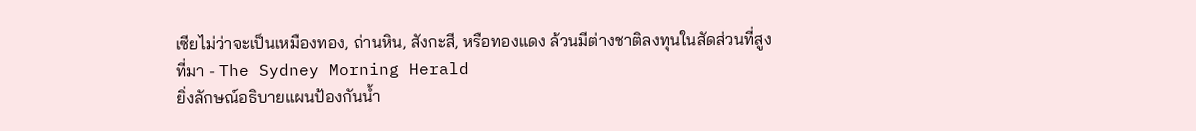เซียไม่ว่าจะเป็นเหมืองทอง, ถ่านหิน, สังกะสี, หรือทองแดง ล้วนมีต่างชาติลงทุนในสัดส่วนที่สูง
ที่มา - The Sydney Morning Herald
ยิ่งลักษณ์อธิบายแผนป้องกันน้ำ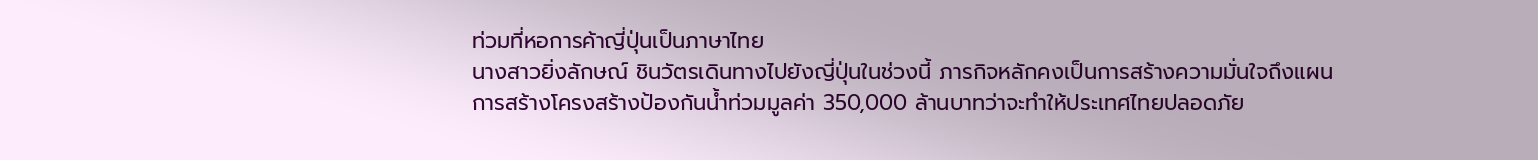ท่วมที่หอการค้าญี่ปุ่นเป็นภาษาไทย
นางสาวยิ่งลักษณ์ ชินวัตรเดินทางไปยังญี่ปุ่นในช่วงนี้ ภารกิจหลักคงเป็นการสร้างความมั่นใจถึงแผนการสร้างโครงสร้างป้องกันน้ำท่วมมูลค่า 350,000 ล้านบาทว่าจะทำให้ประเทศไทยปลอดภัย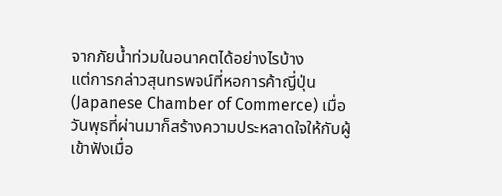จากภัยน้ำท่วมในอนาคตได้อย่างไรบ้าง
แต่การกล่าวสุนทรพจน์ที่หอการค้าญี่ปุ่น (Japanese Chamber of Commerce) เมื่อวันพุธที่ผ่านมาก็สร้างความประหลาดใจให้กับผู้เข้าฟังเมื่อ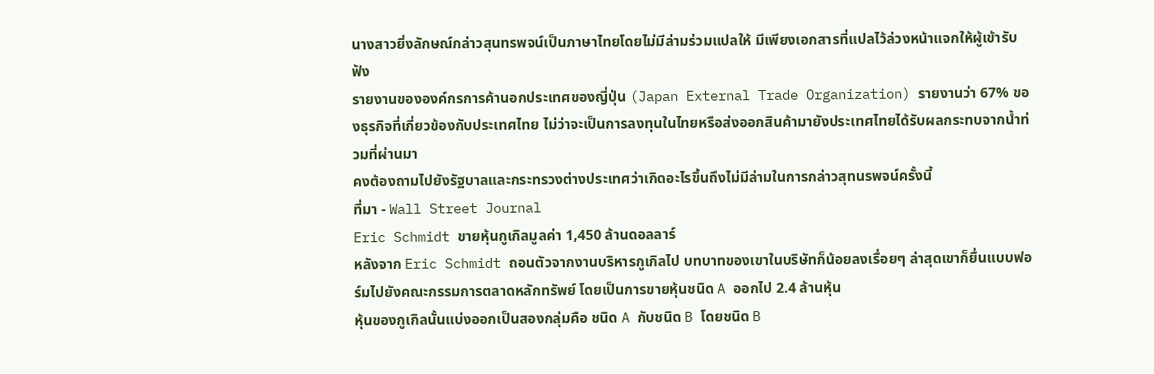นางสาวยิ่งลักษณ์กล่าวสุนทรพจน์เป็นภาษาไทยโดยไม่มีล่ามร่วมแปลให้ มีเพียงเอกสารที่แปลไว้ล่วงหน้าแจกให้ผู้เข้ารับฟัง
รายงานขององค์กรการค้านอกประเทศของญี่ปุ่น (Japan External Trade Organization) รายงานว่า 67% ของธุรกิจที่เกี่ยวข้องกับประเทศไทย ไม่ว่าจะเป็นการลงทุนในไทยหรือส่งออกสินค้ามายังประเทศไทยได้รับผลกระทบจากน้ำท่วมที่ผ่านมา
คงต้องถามไปยังรัฐบาลและกระทรวงต่างประเทศว่าเกิดอะไรขึ้นถึงไม่มีล่ามในการกล่าวสุทนรพจน์ครั้งนี้
ที่มา - Wall Street Journal
Eric Schmidt ขายหุ้นกูเกิลมูลค่า 1,450 ล้านดอลลาร์
หลังจาก Eric Schmidt ถอนตัวจากงานบริหารกูเกิลไป บทบาทของเขาในบริษัทก็น้อยลงเรื่อยๆ ล่าสุดเขาก็ยื่นแบบฟอร์มไปยังคณะกรรมการตลาดหลักทรัพย์ โดยเป็นการขายหุ้นชนิด A ออกไป 2.4 ล้านหุ้น
หุ้นของกูเกิลนั้นแบ่งออกเป็นสองกลุ่มคือ ชนิด A กับชนิด B โดยชนิด B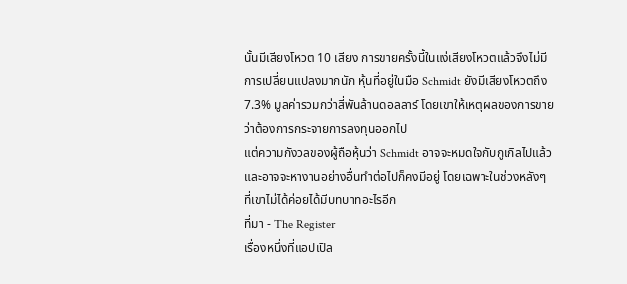นั้นมีเสียงโหวต 10 เสียง การขายครั้งนี้ในแง่เสียงโหวตแล้วจึงไม่มีการเปลี่ยนแปลงมากนัก หุ้นที่อยู่ในมือ Schmidt ยังมีเสียงโหวตถึง 7.3% มูลค่ารวมกว่าสี่พันล้านดอลลาร์ โดยเขาให้เหตุผลของการขายว่าต้องการกระจายการลงทุนออกไป
แต่ความกังวลของผู้ถือหุ้นว่า Schmidt อาจจะหมดใจกับกูเกิลไปแล้วและอาจจะหางานอย่างอื่นทำต่อไปก็คงมีอยู่ โดยเฉพาะในช่วงหลังๆ ที่เขาไม่ได้ค่อยได้มีบทบาทอะไรอีก
ที่มา - The Register
เรื่องหนึ่งที่แอปเปิล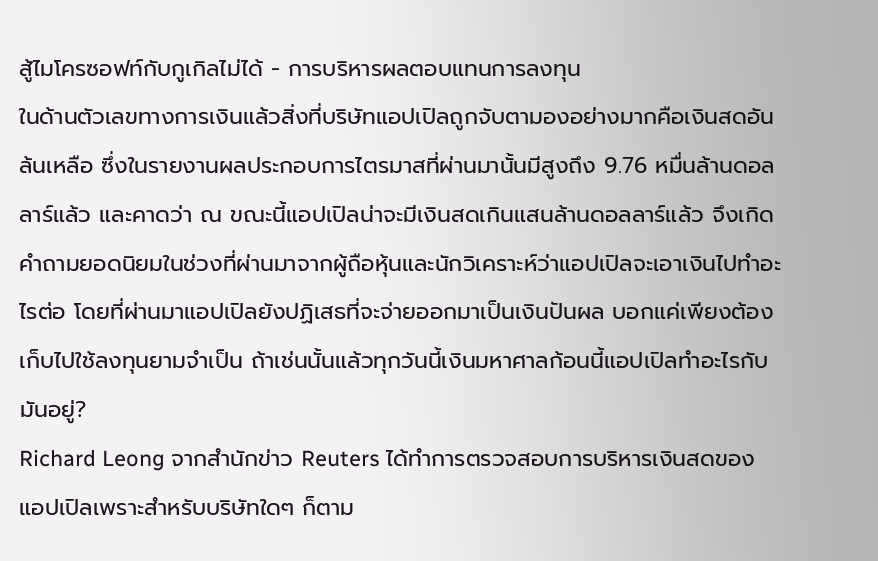สู้ไมโครซอฟท์กับกูเกิลไม่ได้ - การบริหารผลตอบแทนการลงทุน
ในด้านตัวเลขทางการเงินแล้วสิ่งที่บริษัทแอปเปิลถูกจับตามองอย่างมากคือเงินสดอันล้นเหลือ ซึ่งในรายงานผลประกอบการไตรมาสที่ผ่านมานั้นมีสูงถึง 9.76 หมื่นล้านดอลลาร์แล้ว และคาดว่า ณ ขณะนี้แอปเปิลน่าจะมีเงินสดเกินแสนล้านดอลลาร์แล้ว จึงเกิดคำถามยอดนิยมในช่วงที่ผ่านมาจากผู้ถือหุ้นและนักวิเคราะห์ว่าแอปเปิลจะเอาเงินไปทำอะไรต่อ โดยที่ผ่านมาแอปเปิลยังปฏิเสธที่จะจ่ายออกมาเป็นเงินปันผล บอกแค่เพียงต้องเก็บไปใช้ลงทุนยามจำเป็น ถ้าเช่นนั้นแล้วทุกวันนี้เงินมหาศาลก้อนนี้แอปเปิลทำอะไรกับมันอยู่?
Richard Leong จากสำนักข่าว Reuters ได้ทำการตรวจสอบการบริหารเงินสดของแอปเปิลเพราะสำหรับบริษัทใดๆ ก็ตาม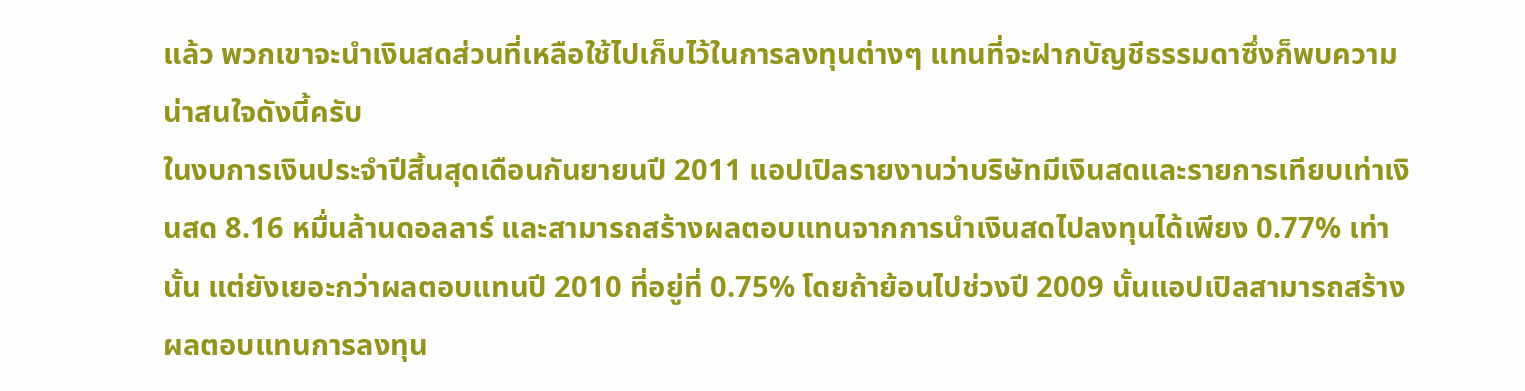แล้ว พวกเขาจะนำเงินสดส่วนที่เหลือใช้ไปเก็บไว้ในการลงทุนต่างๆ แทนที่จะฝากบัญชีธรรมดาซึ่งก็พบความน่าสนใจดังนี้ครับ
ในงบการเงินประจำปีสิ้นสุดเดือนกันยายนปี 2011 แอปเปิลรายงานว่าบริษัทมีเงินสดและรายการเทียบเท่าเงินสด 8.16 หมื่นล้านดอลลาร์ และสามารถสร้างผลตอบแทนจากการนำเงินสดไปลงทุนได้เพียง 0.77% เท่านั้น แต่ยังเยอะกว่าผลตอบแทนปี 2010 ที่อยู่ที่ 0.75% โดยถ้าย้อนไปช่วงปี 2009 นั้นแอปเปิลสามารถสร้างผลตอบแทนการลงทุน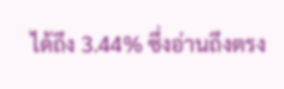ได้ถึง 3.44% ซึ่งอ่านถึงตรง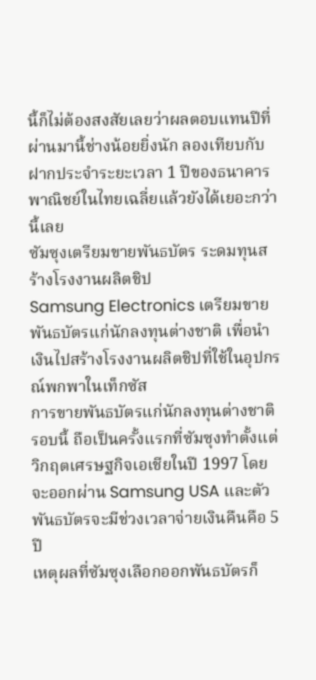นี้ก็ไม่ต้องสงสัยเลยว่าผลตอบแทนปีที่ผ่านมานี้ช่างน้อยยิ่งนัก ลองเทียบกับฝากประจำระยะเวลา 1 ปีของธนาคารพาณิชย์ในไทยเฉลี่ยแล้วยังได้เยอะกว่านี้เลย
ซัมซุงเตรียมขายพันธบัตร ระดมทุนสร้างโรงงานผลิตชิป
Samsung Electronics เตรียมขายพันธบัตรแก่นักลงทุนต่างชาติ เพื่อนำเงินไปสร้างโรงงานผลิตชิปที่ใช้ในอุปกรณ์พกพาในเท็กซัส
การขายพันธบัตรแก่นักลงทุนต่างชาติรอบนี้ ถือเป็นครั้งแรกที่ซัมซุงทำตั้งแต่วิกฤตเศรษฐกิจเอเชียในปี 1997 โดยจะออกผ่าน Samsung USA และตัวพันธบัตรจะมีช่วงเวลาจ่ายเงินคืนคือ 5 ปี
เหตุผลที่ซัมซุงเลือกออกพันธบัตรก็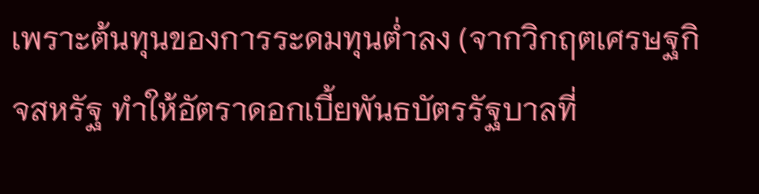เพราะต้นทุนของการระดมทุนต่ำลง (จากวิกฤตเศรษฐกิจสหรัฐ ทำให้อัตราดอกเบี้ยพันธบัตรรัฐบาลที่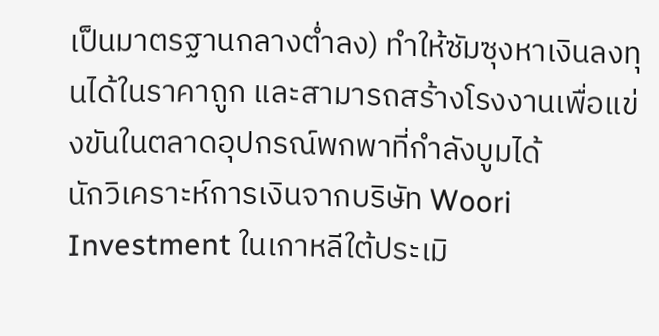เป็นมาตรฐานกลางต่ำลง) ทำให้ซัมซุงหาเงินลงทุนได้ในราคาถูก และสามารถสร้างโรงงานเพื่อแข่งขันในตลาดอุปกรณ์พกพาที่กำลังบูมได้
นักวิเคราะห์การเงินจากบริษัท Woori Investment ในเกาหลีใต้ประเมิ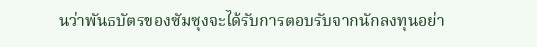นว่าพันธบัตรของซัมซุงจะได้รับการตอบรับจากนักลงทุนอย่า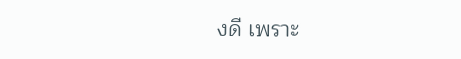งดี เพราะ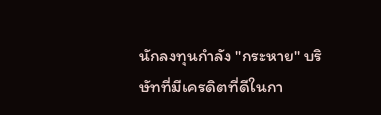นักลงทุนกำลัง "กระหาย" บริษัทที่มีเครดิตที่ดีในกา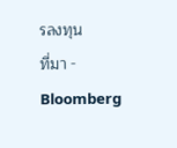รลงทุน
ที่มา - Bloomberg